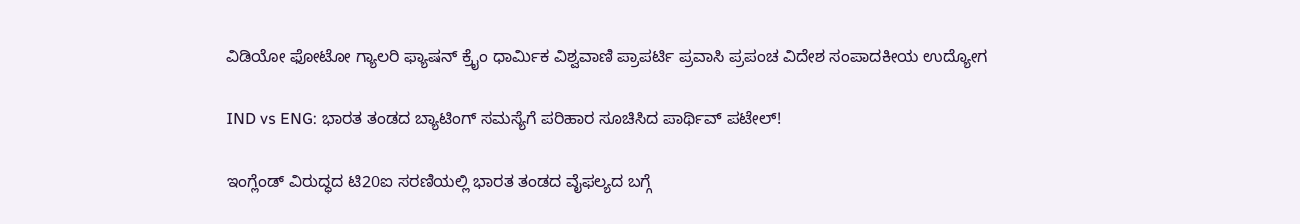ವಿಡಿಯೋ ಫೋಟೋ ಗ್ಯಾಲರಿ ಫ್ಯಾಷನ್ ಕ್ರೈಂ ಧಾರ್ಮಿಕ ವಿಶ್ವವಾಣಿ ಪ್ರಾಪರ್ಟಿ ಪ್ರವಾಸಿ ಪ್ರಪಂಚ ವಿದೇಶ ಸಂಪಾದಕೀಯ ಉದ್ಯೋಗ

IND vs ENG: ಭಾರತ ತಂಡದ ಬ್ಯಾಟಿಂಗ್‌ ಸಮಸ್ಯೆಗೆ ಪರಿಹಾರ ಸೂಚಿಸಿದ ಪಾರ್ಥಿವ್‌ ಪಟೇಲ್‌!

ಇಂಗ್ಲೆಂಡ್‌ ವಿರುದ್ಧದ ಟಿ20ಐ ಸರಣಿಯಲ್ಲಿ ಭಾರತ ತಂಡದ ವೈಫಲ್ಯದ ಬಗ್ಗೆ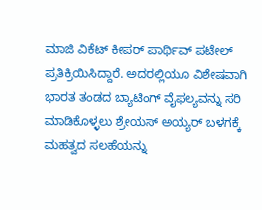ಮಾಜಿ ವಿಕೆಟ್‌ ಕೀಪರ್‌ ಪಾರ್ಥಿವ್‌ ಪಟೇಲ್‌ ಪ್ರತಿಕ್ರಿಯಿಸಿದ್ದಾರೆ. ಅದರಲ್ಲಿಯೂ ವಿಶೇಷವಾಗಿ ಭಾರತ ತಂಡದ ಬ್ಯಾಟಿಂಗ್‌ ವೈಫಲ್ಯವನ್ನು ಸರಿ ಮಾಡಿಕೊಳ್ಳಲು ಶ್ರೇಯಸ್‌ ಅಯ್ಯರ್‌ ಬಳಗಕ್ಕೆ ಮಹತ್ವದ ಸಲಹೆಯನ್ನು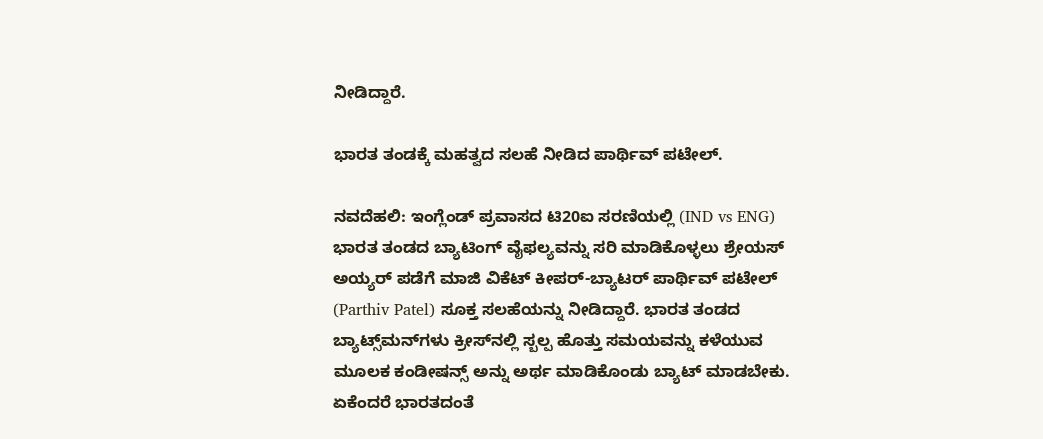ನೀಡಿದ್ದಾರೆ.

ಭಾರತ ತಂಡಕ್ಕೆ ಮಹತ್ವದ ಸಲಹೆ ನೀಡಿದ ಪಾರ್ಥಿವ್‌ ಪಟೇಲ್.

ನವದೆಹಲಿ: ಇಂಗ್ಲೆಂಡ್‌ ಪ್ರವಾಸದ ಟಿ20ಐ ಸರಣಿಯಲ್ಲಿ (IND vs ENG) ಭಾರತ ತಂಡದ ಬ್ಯಾಟಿಂಗ್‌ ವೈಫಲ್ಯವನ್ನು ಸರಿ ಮಾಡಿಕೊಳ್ಳಲು ಶ್ರೇಯಸ್‌ ಅಯ್ಯರ್‌ ಪಡೆಗೆ ಮಾಜಿ ವಿಕೆಟ್‌ ಕೀಪರ್‌-ಬ್ಯಾಟರ್‌ ಪಾರ್ಥಿವ್‌ ಪಟೇಲ್‌ (Parthiv Patel) ಸೂಕ್ತ ಸಲಹೆಯನ್ನು ನೀಡಿದ್ದಾರೆ. ಭಾರತ ತಂಡದ ಬ್ಯಾಟ್ಸ್‌ಮನ್‌ಗಳು ಕ್ರೀಸ್‌ನಲ್ಲಿ ಸ್ಬಲ್ಪ ಹೊತ್ತು ಸಮಯವನ್ನು ಕಳೆಯುವ ಮೂಲಕ ಕಂಡೀಷನ್ಸ್‌ ಅನ್ನು ಅರ್ಥ ಮಾಡಿಕೊಂಡು ಬ್ಯಾಟ್‌ ಮಾಡಬೇಕು. ಏಕೆಂದರೆ ಭಾರತದಂತೆ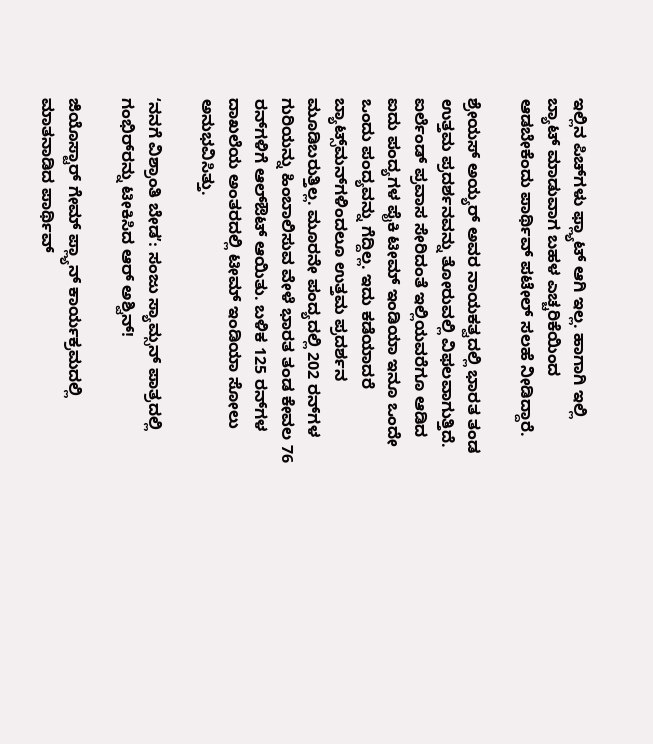ಇಲ್ಲಿನ ಪಿಚ್‌ಗಳು ಫ್ಲ್ಯಾಟ್‌ ಆಗಿ ಇಲ್ಲ. ಹಾಗಾಗಿ ಇಲ್ಲಿ ಬ್ಯಾಟ್‌ ಮಾಡುವಾಗ ಬಹಳ ಎಚ್ಚರಿಕೆಯಿಂದ ಆಡಬೇಕೆಂದು ಪಾರ್ಥಿವ್‌ ಪಟೇಲ್‌ ಸಲಹೆ ನೀಡಿದ್ದಾರೆ.

ಶ್ರೇಯಸ್‌ ಅಯ್ಯರ್‌ ಅವರ ನಾಯಕತ್ವದಲ್ಲಿ ಭಾರತ ತಂಡ ಉತ್ತಮ ಪ್ರದರ್ಶನವನ್ನು ತೋರುವಲ್ಲಿ ವಿಫಲವಾಗುತ್ತಿದೆ. ಐರ್ಲೆಂಡ್‌ ಪ್ರವಾಸ ಸೇರಿದಂತೆ ಇಲ್ಲಿಯವರೆಗೂ ಆಡಿದ ಐದು ಪಂದ್ಯಗಳ ಪೈಕಿ ಟೀಮ್‌ ಇಂಡಿಯಾ ಇನೂ ಒಂದೇ ಒಂದು ಪಂದ್ಯವನ್ನು ಗೆದ್ದಿಲ್ಲ. ಇದು ಕಡೆಯಾದರೆ ಬ್ಯಾಟ್ಸ್‌ಮನ್‌ಗಳಿಂದಲೂ ಉತ್ತಮ ಪ್ರದರ್ಶನ ಮೂಡಿಬರುತ್ತಿಲ್ಲ. ಮೂರನೇ ಪಂದ್ಯದಲ್ಲಿ 202 ರನ್‌ಗಳ ಗುರಿಯನ್ನು ಹಿಂಬಾಲಿಸುವ ವೇಳೆ ಭಾರತ ತಂಡ ಕೇವಲ 76 ರನ್‌ಗಳಿಗೆ ಆಲ್‌ಔಟ್‌ ಆಯಿತು. ಬಳಿಕ 125 ರನ್‌ಗಳ ದಾಖಲೆಯ ಅಂತರದಲ್ಲಿ ಟೀಮ್‌ ಇಂಡಿಯಾ ಸೋಲು ಅನುಭವಿಸಿತ್ತು.

ʻನನಗೆ ವಿಶ್ರಾಂತಿ ಬೇಡʼ: ಸಂಜು ಸ್ಯಾಮ್ಸನ್‌ ಪಾತ್ರದಲ್ಲಿ ಗಂಭಿರ್‌ರನ್ನು ಟೀಕಿಸಿದ ಆರ್‌ ಅಶ್ವಿನ್‌!

ಜಿಯೊಸ್ಟಾರ್‌ ಗೇಮ್‌ ಪ್ಲ್ಯಾನ್‌ ಕಾರ್ಯಕ್ರಮದಲ್ಲಿ ಮಾತನಾಡಿದ ಪಾರ್ಥಿವ್‌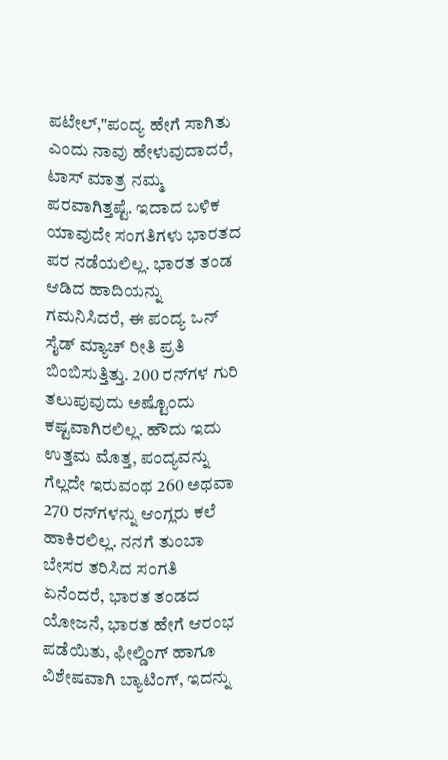ಪಟೇಲ್‌,"ಪಂದ್ಯ ಹೇಗೆ ಸಾಗಿತು ಎಂದು ನಾವು ಹೇಳುವುದಾದರೆ, ಟಾಸ್‌ ಮಾತ್ರ ನಮ್ಮ ಪರವಾಗಿತ್ತಷ್ಟೆ. ಇದಾದ ಬಳಿಕ ಯಾವುದೇ ಸಂಗತಿಗಳು ಭಾರತದ ಪರ ನಡೆಯಲಿಲ್ಲ. ಭಾರತ ತಂಡ ಆಡಿದ ಹಾದಿಯನ್ನು ಗಮನಿಸಿದರೆ, ಈ ಪಂದ್ಯ ಒನ್‌ ಸೈಡ್‌ ಮ್ಯಾಚ್‌ ರೀತಿ ಪ್ರತಿ ಬಿಂಬಿಸುತ್ತಿತ್ತು. 200 ರನ್‌ಗಳ ಗುರಿ ತಲುಪುವುದು ಅಷ್ಟೊಂದು ಕಷ್ಟವಾಗಿರಲಿಲ್ಲ. ಹೌದು ಇದು ಉತ್ತಮ ಮೊತ್ತ, ಪಂದ್ಯವನ್ನು ಗೆಲ್ಲದೇ ಇರುವಂಥ 260 ಅಥವಾ 270 ರನ್‌ಗಳನ್ನು ಆಂಗ್ಲರು ಕಲೆ ಹಾಕಿರಲಿಲ್ಲ. ನನಗೆ ತುಂಬಾ ಬೇಸರ ತರಿಸಿದ ಸಂಗತಿ ಏನೆಂದರೆ, ಭಾರತ ತಂಡದ ಯೋಜನೆ, ಭಾರತ ಹೇಗೆ ಆರಂಭ ಪಡೆಯಿತು, ಫೀಲ್ಡಿಂಗ್‌ ಹಾಗೂ ವಿಶೇಷವಾಗಿ ಬ್ಯಾಟಿಂಗ್‌, ಇದನ್ನು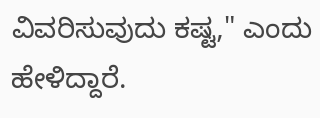ವಿವರಿಸುವುದು ಕಷ್ಟ," ಎಂದು ಹೇಳಿದ್ದಾರೆ.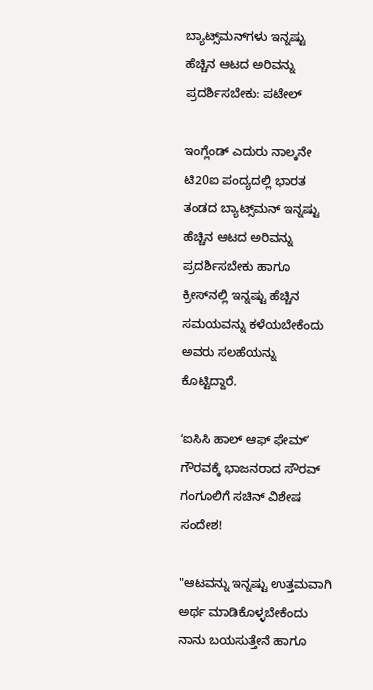ಬ್ಯಾಟ್ಸ್‌ಮನ್‌ಗಳು ಇನ್ನಷ್ಟು ಹೆಚ್ಚಿನ ಆಟದ ಅರಿವನ್ನು ಪ್ರದರ್ಶಿಸಬೇಕು: ಪಟೇಲ್‌

ಇಂಗ್ಲೆಂಡ್‌ ಎದುರು ನಾಲ್ಕನೇ ಟಿ20ಐ ಪಂದ್ಯದಲ್ಲಿ ಭಾರತ ತಂಡದ ಬ್ಯಾಟ್ಸ್‌ಮನ್‌ ಇನ್ನಷ್ಟು ಹೆಚ್ಚಿನ ಆಟದ ಅರಿವನ್ನು ಪ್ರದರ್ಶಿಸಬೇಕು ಹಾಗೂ ಕ್ರೀಸ್‌ನಲ್ಲಿ ಇನ್ನಷ್ಟು ಹೆಚ್ಚಿನ ಸಮಯವನ್ನು ಕಳೆಯಬೇಕೆಂದು ಅವರು ಸಲಹೆಯನ್ನು ಕೊಟ್ಟಿದ್ದಾರೆ.

ʻಐಸಿಸಿ ಹಾಲ್‌ ಆಫ್‌ ಫೇಮ್‌ʼ ಗೌರವಕ್ಕೆ ಭಾಜನರಾದ ಸೌರವ್‌ ಗಂಗೂಲಿಗೆ ಸಚಿನ್‌ ವಿಶೇಷ ಸಂದೇಶ!

"ಆಟವನ್ನು ಇನ್ನಷ್ಟು ಉತ್ತಮವಾಗಿ ಅರ್ಥ ಮಾಡಿಕೊಳ್ಳಬೇಕೆಂದು ನಾನು ಬಯಸುತ್ತೇನೆ ಹಾಗೂ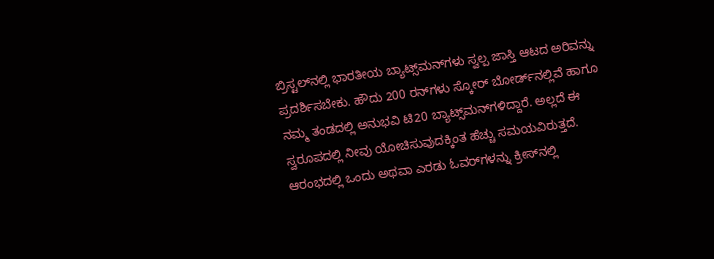ಬ್ರಿಸ್ಟಲ್‌ನಲ್ಲಿ ಭಾರತೀಯ ಬ್ಯಾಟ್ಸ್‌ಮನ್‌ಗಳು ಸ್ವಲ್ಪ ಜಾಸ್ತಿ ಆಟದ ಅರಿವನ್ನು ಪ್ರದರ್ಶಿಸಬೇಕು. ಹೌದು 200 ರನ್‌ಗಳು ಸ್ಕೋರ್‌ ಬೋರ್ಡ್‌ನಲ್ಲಿವೆ ಹಾಗೂ ನಮ್ಮ ತಂಡದಲ್ಲಿ ಅನುಭವಿ ಟಿ20 ಬ್ಯಾಟ್ಸ್‌ಮನ್‌ಗಳಿದ್ದಾರೆ. ಅಲ್ಲದೆ ಈ ಸ್ವರೂಪದಲ್ಲಿ ನೀವು ಯೋಚಿಸುವುದಕ್ಕಿಂತ ಹೆಚ್ಚು ಸಮಯವಿರುತ್ತದೆ. ಆರಂಭದಲ್ಲಿ ಒಂದು ಅಥವಾ ಎರಡು ಓವರ್‌ಗಳನ್ನು ಕ್ರೀಸ್‌ನಲ್ಲಿ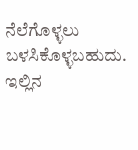ನೆಲೆಗೊಳ್ಳಲು ಬಳಸಿಕೊಳ್ಳಬಹುದು. ಇಲ್ಲಿನ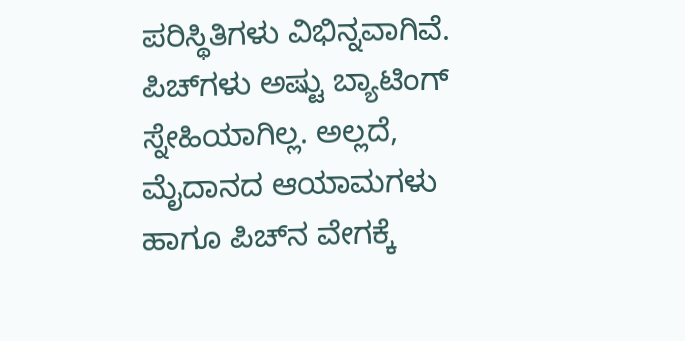ಪರಿಸ್ಥಿತಿಗಳು ವಿಭಿನ್ನವಾಗಿವೆ. ಪಿಚ್‌ಗಳು ಅಷ್ಟು ಬ್ಯಾಟಿಂಗ್ ಸ್ನೇಹಿಯಾಗಿಲ್ಲ. ಅಲ್ಲದೆ, ಮೈದಾನದ ಆಯಾಮಗಳು ಹಾಗೂ ಪಿಚ್‌ನ ವೇಗಕ್ಕೆ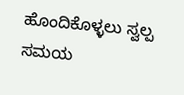ಹೊಂದಿಕೊಳ್ಳಲು ಸ್ವಲ್ಪ ಸಮಯ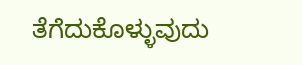ತೆಗೆದುಕೊಳ್ಳುವುದು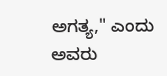ಅಗತ್ಯ," ಎಂದು ಅವರು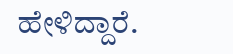ಹೇಳಿದ್ದಾರೆ.